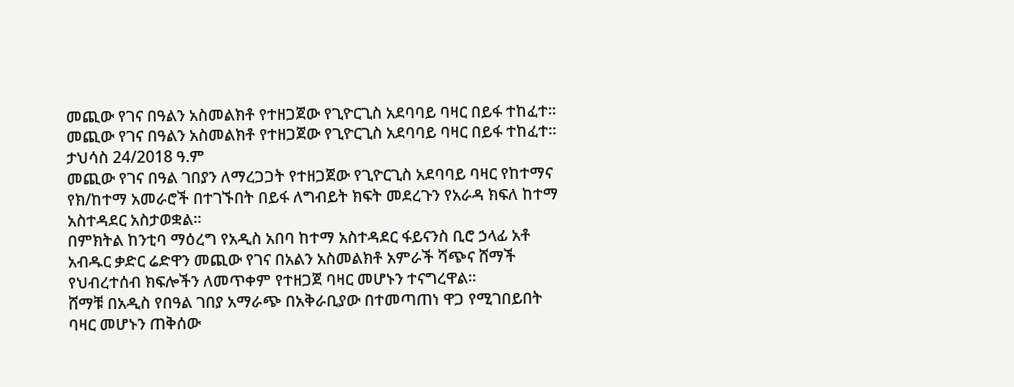መጪው የገና በዓልን አስመልክቶ የተዘጋጀው የጊዮርጊስ አደባባይ ባዛር በይፋ ተከፈተ።
መጪው የገና በዓልን አስመልክቶ የተዘጋጀው የጊዮርጊስ አደባባይ ባዛር በይፋ ተከፈተ።
ታህሳስ 24/2018 ዓ.ም
መጪው የገና በዓል ገበያን ለማረጋጋት የተዘጋጀው የጊዮርጊስ አደባባይ ባዛር የከተማና የክ/ከተማ አመራሮች በተገኙበት በይፋ ለግብይት ክፍት መደረጉን የአራዳ ክፍለ ከተማ አስተዳደር አስታወቋል።
በምክትል ከንቲባ ማዕረግ የአዲስ አበባ ከተማ አስተዳደር ፋይናንስ ቢሮ ኃላፊ አቶ አብዱር ቃድር ሬድዋን መጪው የገና በአልን አስመልክቶ አምራች ሻጭና ሸማች የህብረተሰብ ክፍሎችን ለመጥቀም የተዘጋጀ ባዛር መሆኑን ተናግረዋል።
ሸማቹ በአዲስ የበዓል ገበያ አማራጭ በአቅራቢያው በተመጣጠነ ዋጋ የሚገበይበት ባዛር መሆኑን ጠቅሰው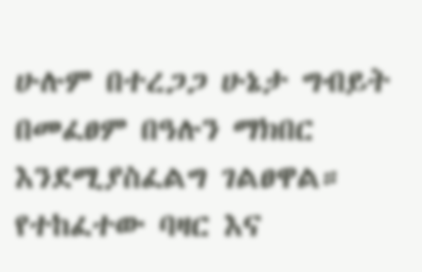ሁሉም በተረጋጋ ሁኔታ ግብይት በመፈፀም በዓሉን ማክበር እንደሚያስፈልግ ገልፀዋል።
የተከፈተው ባዛር እና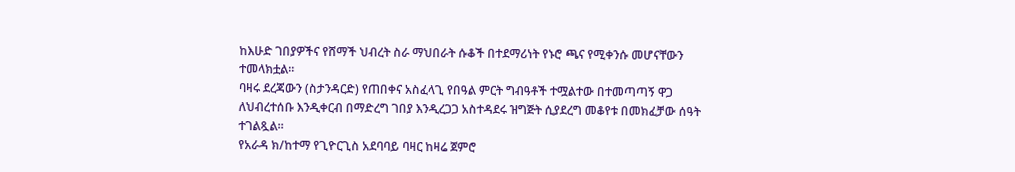ከእሁድ ገበያዎችና የሸማች ህብረት ስራ ማህበራት ሱቆች በተደማሪነት የኑሮ ጫና የሚቀንሱ መሆናቸውን ተመላክቷል።
ባዛሩ ደረጃውን (ስታንዳርድ) የጠበቀና አስፈላጊ የበዓል ምርት ግብዓቶች ተሟልተው በተመጣጣኝ ዋጋ ለህብረተሰቡ እንዲቀርብ በማድረግ ገበያ እንዲረጋጋ አስተዳደሩ ዝግጅት ሲያደረግ መቆየቱ በመክፈቻው ሰዓት ተገልጿል።
የአራዳ ክ/ከተማ የጊዮርጊስ አደባባይ ባዛር ከዛሬ ጀምሮ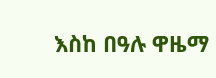እስከ በዓሉ ዋዜማ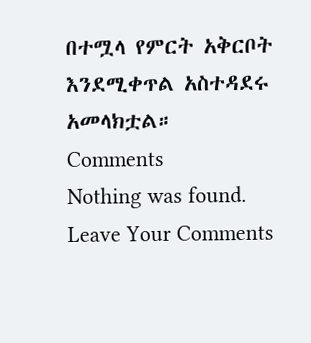በተሟላ የምርት አቅርቦት እንደሚቀጥል አስተዳደሩ አመላክቷል።
Comments
Nothing was found.
Leave Your Comments